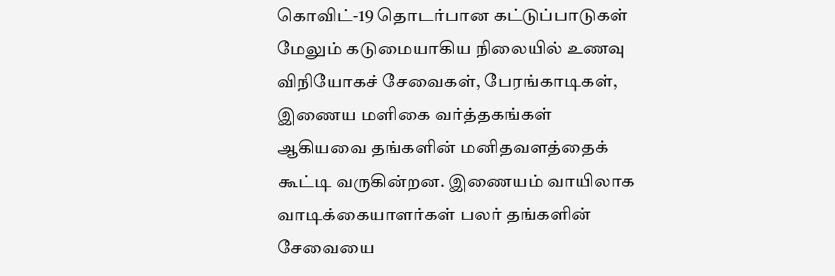கொவிட்-19 தொடர்பான கட்டுப்பாடுகள் மேலும் கடுமையாகிய நிலையில் உணவு விநியோகச் சேவைகள், பேரங்காடிகள், இணைய மளிகை வர்த்தகங்கள் ஆகியவை தங்களின் மனிதவளத்தைக் கூட்டி வருகின்றன. இணையம் வாயிலாக வாடிக்கையாளர்கள் பலர் தங்களின் சேவையை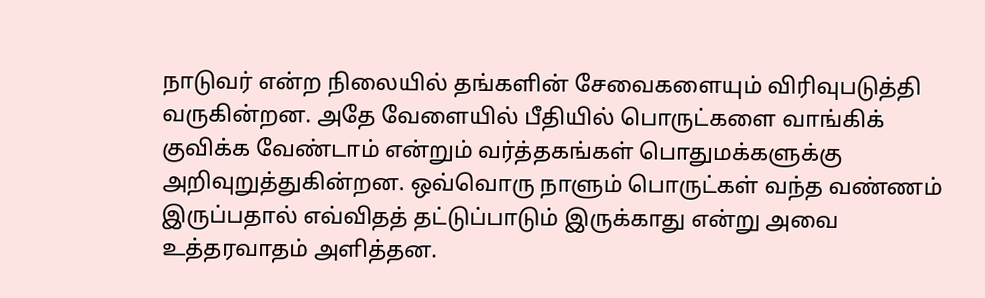நாடுவர் என்ற நிலையில் தங்களின் சேவைகளையும் விரிவுபடுத்தி வருகின்றன. அதே வேளையில் பீதியில் பொருட்களை வாங்கிக் குவிக்க வேண்டாம் என்றும் வர்த்தகங்கள் பொதுமக்களுக்கு அறிவுறுத்துகின்றன. ஒவ்வொரு நாளும் பொருட்கள் வந்த வண்ணம் இருப்பதால் எவ்விதத் தட்டுப்பாடும் இருக்காது என்று அவை உத்தரவாதம் அளித்தன.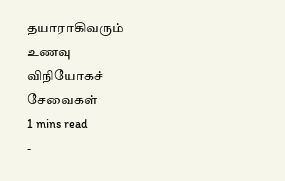தயாராகிவரும் உணவு விநியோகச் சேவைகள்
1 mins read
-